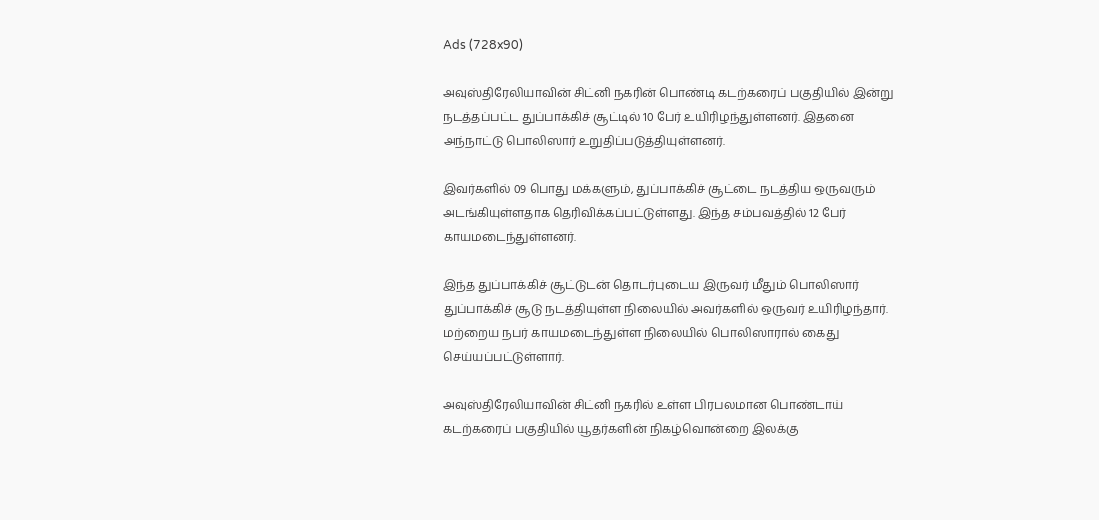Ads (728x90)

அவுஸ்திரேலியாவின் சிட்னி நகரின் பொண்டி கடற்கரைப் பகுதியில் இன்று நடத்தப்பட்ட துப்பாக்கிச் சூட்டில் 10 பேர் உயிரிழந்துள்ளனர். இதனை அந்நாட்டு பொலிஸார் உறுதிப்படுத்தியுள்ளனர்.

இவர்களில் 09 பொது மக்களும், துப்பாக்கிச் சூட்டை நடத்திய ஒருவரும் அடங்கியுள்ளதாக தெரிவிக்கப்பட்டுள்ளது. இந்த சம்பவத்தில் 12 பேர் காயமடைந்துள்ளனர்.

இந்த துப்பாக்கிச் சூட்டுடன் தொடர்புடைய இருவர் மீதும் பொலிஸார் துப்பாக்கிச் சூடு நடத்தியுள்ள நிலையில் அவர்களில் ஒருவர் உயிரிழந்தார். மற்றைய நபர் காயமடைந்துள்ள நிலையில் பொலிஸாரால் கைது செய்யப்பட்டுள்ளார்.

அவுஸ்திரேலியாவின் சிட்னி நகரில் உள்ள பிரபலமான பொண்டாய் கடற்கரைப் பகுதியில் யூதர்களின் நிகழ்வொன்றை இலக்கு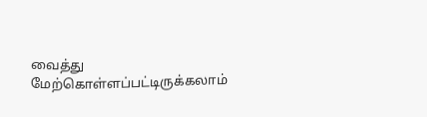வைத்து மேற்கொள்ளப்பட்டிருக்கலாம்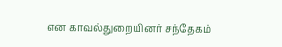என காவல்துறையினர் சந்தேகம்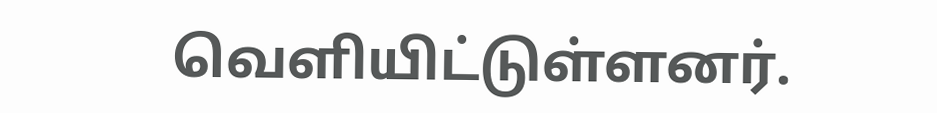வெளியிட்டுள்ளனர்.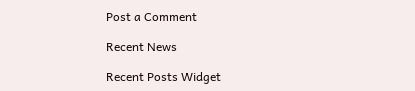Post a Comment

Recent News

Recent Posts Widget